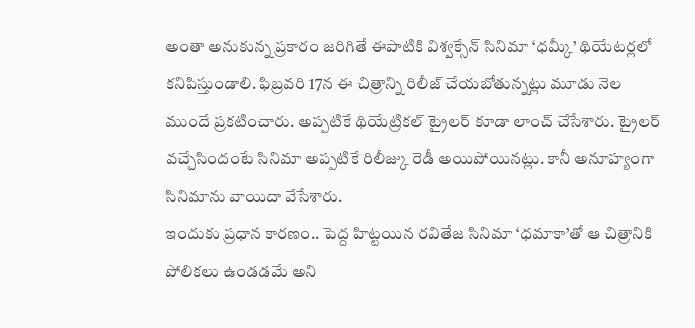అంతా అనుకున్న ప్రకారం జరిగితే ఈపాటికి విశ్వక్సేన్ సినిమా ‘ధమ్కీ’ థియేటర్లలో కనిపిస్తుండాలి. ఫిబ్రవరి 17న ఈ చిత్రాన్ని రిలీజ్ చేయబోతున్నట్లు మూడు నెల ముందే ప్రకటించారు. అప్పటికే థియేట్రికల్ ట్రైలర్ కూడా లాంచ్ చేసేశారు. ట్రైలర్ వచ్చేసిందంటే సినిమా అప్పటికే రిలీజ్కు రెడీ అయిపోయినట్లు. కానీ అనూహ్యంగా సినిమాను వాయిదా వేసేశారు.
ఇందుకు ప్రధాన కారణం.. పెద్ద హిట్టయిన రవితేజ సినిమా ‘ధమాకా’తో ఆ చిత్రానికి పోలికలు ఉండడమే అని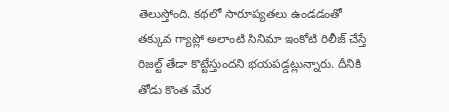తెలుస్తోంది. కథలో సారూప్యతలు ఉండడంతో తక్కువ గ్యాప్లో అలాంటి సినిమా ఇంకోటి రిలీజ్ చేస్తే రిజల్ట్ తేడా కొట్టేస్తుందని భయపడ్డట్లున్నారు. దీనికి తోడు కొంత మేర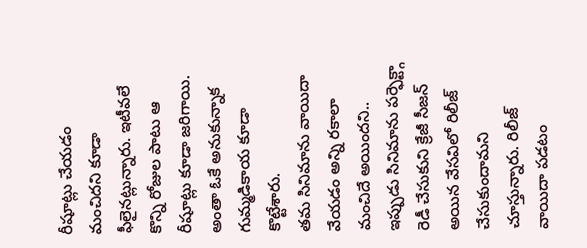రీషూట్లు చేయడం మంచిదని కూడా ఫీలైనట్లున్నారు. ఇటీవలే కొన్ని రోజుల పాటు ఆ రీషూట్లు కూడా జరిగాయి. అంతా ఓకే అనుకున్నాక గుమ్మడికాయ కూడా కొట్టేశారు.
తమ సినిమాను వాయిదా వేయడం అన్ని రకాలా మంచిదే అయిందని.. ఇప్పుడు సినిమాను పర్ఫెక్ట్గా రెడీ చేసుకుని క్రేజీ సీజన్ అయిన వేసవిలో రిలీజ్ చేసుకుందామని చూస్తున్నారు. రిలీజ్ వాయిదా పడటం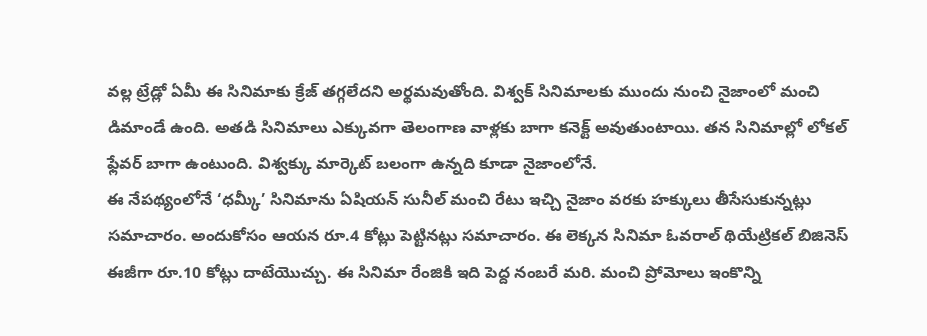వల్ల ట్రేడ్లో ఏమీ ఈ సినిమాకు క్రేజ్ తగ్గలేదని అర్థమవుతోంది. విశ్వక్ సినిమాలకు ముందు నుంచి నైజాంలో మంచి డిమాండే ఉంది. అతడి సినిమాలు ఎక్కువగా తెలంగాణ వాళ్లకు బాగా కనెక్ట్ అవుతుంటాయి. తన సినిమాల్లో లోకల్ ఫ్లేవర్ బాగా ఉంటుంది. విశ్వక్కు మార్కెట్ బలంగా ఉన్నది కూడా నైజాంలోనే.
ఈ నేపథ్యంలోనే ‘ధమ్కీ’ సినిమాను ఏషియన్ సునీల్ మంచి రేటు ఇచ్చి నైజాం వరకు హక్కులు తీసేసుకున్నట్లు సమాచారం. అందుకోసం ఆయన రూ.4 కోట్లు పెట్టినట్లు సమాచారం. ఈ లెక్కన సినిమా ఓవరాల్ థియేట్రికల్ బిజినెస్ ఈజీగా రూ.10 కోట్లు దాటేయొచ్చు. ఈ సినిమా రేంజికి ఇది పెద్ద నంబరే మరి. మంచి ప్రోమోలు ఇంకొన్ని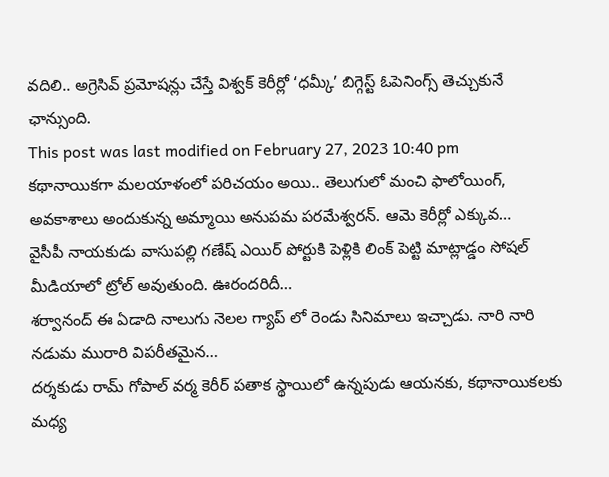వదిలి.. అగ్రెసివ్ ప్రమోషన్లు చేస్తే విశ్వక్ కెరీర్లో ‘ధమ్కీ’ బిగ్గెస్ట్ ఓపెనింగ్స్ తెచ్చుకునే ఛాన్సుంది.
This post was last modified on February 27, 2023 10:40 pm
కథానాయికగా మలయాళంలో పరిచయం అయి.. తెలుగులో మంచి ఫాలోయింగ్, అవకాశాలు అందుకున్న అమ్మాయి అనుపమ పరమేశ్వరన్. ఆమె కెరీర్లో ఎక్కువ…
వైసీపీ నాయకుడు వాసుపల్లి గణేష్ ఎయిర్ పోర్టుకి పెళ్లికి లింక్ పెట్టి మాట్లాడ్డం సోషల్ మీడియాలో ట్రోల్ అవుతుంది. ఊరందరిదీ…
శర్వానంద్ ఈ ఏడాది నాలుగు నెలల గ్యాప్ లో రెండు సినిమాలు ఇచ్చాడు. నారి నారి నడుమ మురారి విపరీతమైన…
దర్శకుడు రామ్ గోపాల్ వర్మ కెరీర్ పతాక స్థాయిలో ఉన్నపుడు ఆయనకు, కథానాయికలకు మధ్య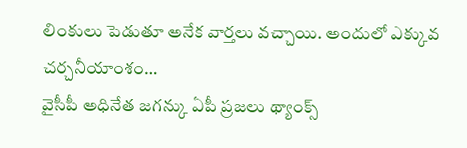లింకులు పెడుతూ అనేక వార్తలు వచ్చాయి. అందులో ఎక్కువ చర్చనీయాంశం…
వైసీపీ అధినేత జగన్కు ఏపీ ప్రజలు థ్యాంక్స్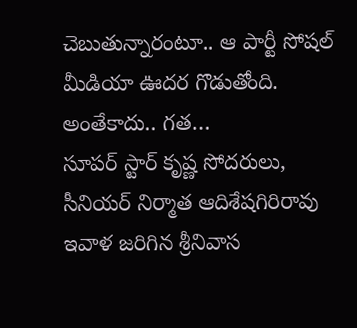చెబుతున్నారంటూ.. ఆ పార్టీ సోషల్ మీడియా ఊదర గొడుతోంది. అంతేకాదు.. గత…
సూపర్ స్టార్ కృష్ణ సోదరులు, సీనియర్ నిర్మాత ఆదిశేషగిరిరావు ఇవాళ జరిగిన శ్రీనివాస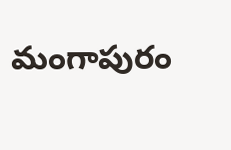మంగాపురం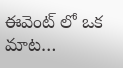ఈవెంట్ లో ఒక మాట…